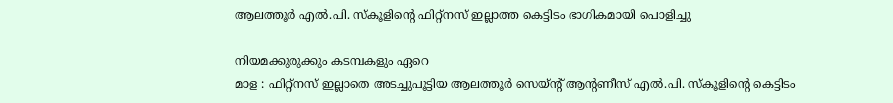ആലത്തൂർ എൽ.പി. സ്കൂളിന്റെ ഫിറ്റ്നസ് ഇല്ലാത്ത കെട്ടിടം ഭാഗികമായി പൊളിച്ചു

നിയമക്കുരുക്കും കടമ്പകളും ഏറെ
മാള : ഫിറ്റ്നസ് ഇല്ലാതെ അടച്ചുപൂട്ടിയ ആലത്തൂർ സെയ്ന്റ് ആന്റണീസ് എൽ.പി. സ്കൂളിന്റെ കെട്ടിടം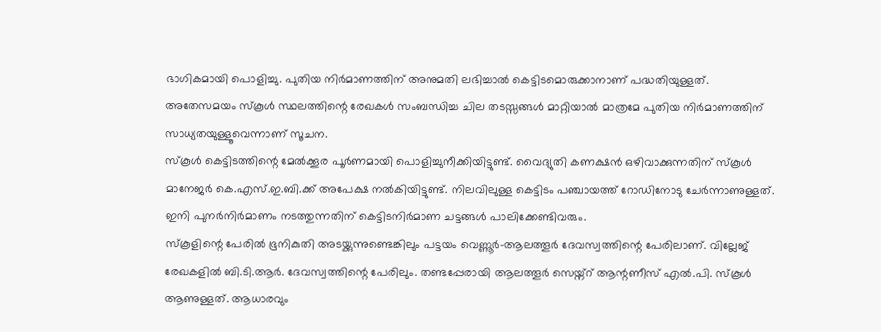ഭാഗികമായി പൊളിച്ചു. പുതിയ നിർമാണത്തിന് അനുമതി ലഭിച്ചാൽ കെട്ടിടമൊരുക്കാനാണ് പദ്ധതിയുള്ളത്. അതേസമയം സ്കൂൾ സ്ഥലത്തിന്റെ രേഖകൾ സംബന്ധിച്ച ചില തടസ്സങ്ങൾ മാറ്റിയാൽ മാത്രമേ പുതിയ നിർമാണത്തിന് സാധ്യതയുള്ളൂവെന്നാണ് സൂചന.
സ്കൂൾ കെട്ടിടത്തിന്റെ മേൽക്കൂര പൂർണമായി പൊളിച്ചുനീക്കിയിട്ടുണ്ട്. വൈദ്യുതി കണക്ഷൻ ഒഴിവാക്കുന്നതിന് സ്കൂൾ മാനേജർ കെ.എസ്.ഇ.ബി.ക്ക് അപേക്ഷ നൽകിയിട്ടുണ്ട്. നിലവിലുള്ള കെട്ടിടം പഞ്ചായത്ത് റോഡിനോടു ചേർന്നാണുള്ളത്. ഇനി പുനർനിർമാണം നടത്തുന്നതിന് കെട്ടിടനിർമാണ ചട്ടങ്ങൾ പാലിക്കേണ്ടിവരും.
സ്കൂളിന്റെ പേരിൽ ഭൂനികുതി അടയ്ക്കുന്നുണ്ടെങ്കിലും പട്ടയം വെണ്ണൂർ-ആലത്തൂർ ദേവസ്വത്തിന്റെ പേരിലാണ്. വില്ലേജ് രേഖകളിൽ ബി.ടി.ആർ. ദേവസ്വത്തിന്റെ പേരിലും. തണ്ടപ്പേരായി ആലത്തൂർ സെയ്ന്റ് ആന്റണീസ് എൽ.പി. സ്കൂൾ ആണുള്ളത്. ആധാരവും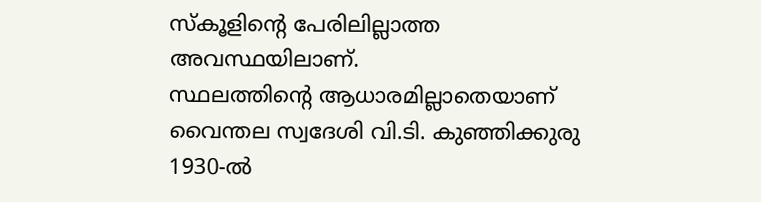സ്കൂളിന്റെ പേരിലില്ലാത്ത അവസ്ഥയിലാണ്.
സ്ഥലത്തിന്റെ ആധാരമില്ലാതെയാണ് വൈന്തല സ്വദേശി വി.ടി. കുഞ്ഞിക്കുരു 1930-ൽ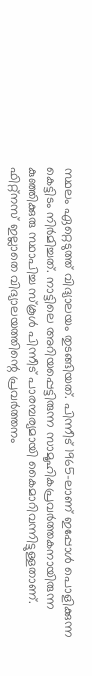സ്ഥലം ഏറ്റെടുത്ത് വിദ്യാലയം തുടങ്ങിയത്. പിന്നീട് 1965-ലാണ് ഇപ്പോൾ പൊളിക്കുന്ന കെട്ടിടം നിർമിച്ചത്. നാട്ടിലെ അറിയപ്പെട്ടിരുന്ന സാമൂഹികപ്രവർത്തകനായിരുന്ന കുഞ്ഞിക്കുരു സ്ഥാപിച്ച സ്കൂൾ പിന്നീട് പാരമ്പര്യമായി കൈമാറിവന്നിട്ടുള്ളതാണ്. ഫിറ്റ്നസ് ഇല്ലാതെ വിദ്യാലയത്തിന്റെ പ്രവർത്തനം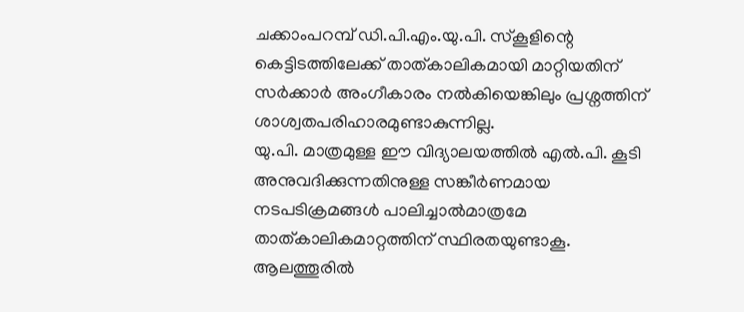ചക്കാംപറമ്പ് ഡി.പി.എം.യു.പി. സ്കൂളിന്റെ കെട്ടിടത്തിലേക്ക് താത്കാലികമായി മാറ്റിയതിന് സർക്കാർ അംഗീകാരം നൽകിയെങ്കിലും പ്രശ്നത്തിന് ശാശ്വതപരിഹാരമുണ്ടാകുന്നില്ല.
യു.പി. മാത്രമുള്ള ഈ വിദ്യാലയത്തിൽ എൽ.പി. കൂടി അനുവദിക്കുന്നതിനുള്ള സങ്കീർണമായ നടപടിക്രമങ്ങൾ പാലിച്ചാൽമാത്രമേ താത്കാലികമാറ്റത്തിന് സ്ഥിരതയുണ്ടാകൂ. ആലത്തൂരിൽ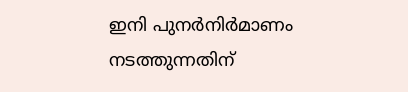ഇനി പുനർനിർമാണം നടത്തുന്നതിന്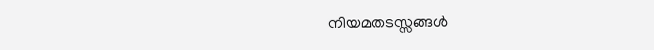നിയമതടസ്സങ്ങൾ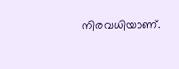നിരവധിയാണ്.